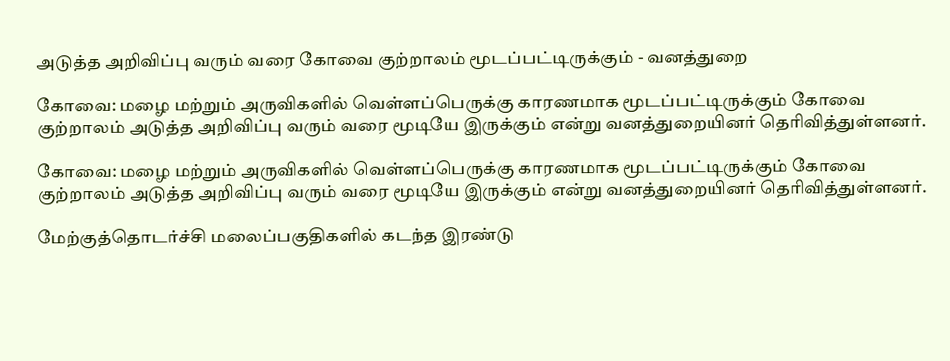அடுத்த அறிவிப்பு வரும் வரை கோவை குற்றாலம் மூடப்பட்டிருக்கும் - வனத்துறை

கோவை: மழை மற்றும் அருவிகளில் வெள்ளப்பெருக்கு காரணமாக மூடப்பட்டிருக்கும் கோவை குற்றாலம் அடுத்த அறிவிப்பு வரும் வரை மூடியே இருக்கும் என்று வனத்துறையினர் தெரிவித்துள்ளனர்.

கோவை: மழை மற்றும் அருவிகளில் வெள்ளப்பெருக்கு காரணமாக மூடப்பட்டிருக்கும் கோவை குற்றாலம் அடுத்த அறிவிப்பு வரும் வரை மூடியே இருக்கும் என்று வனத்துறையினர் தெரிவித்துள்ளனர்.

மேற்குத்தொடர்ச்சி மலைப்பகுதிகளில் கடந்த இரண்டு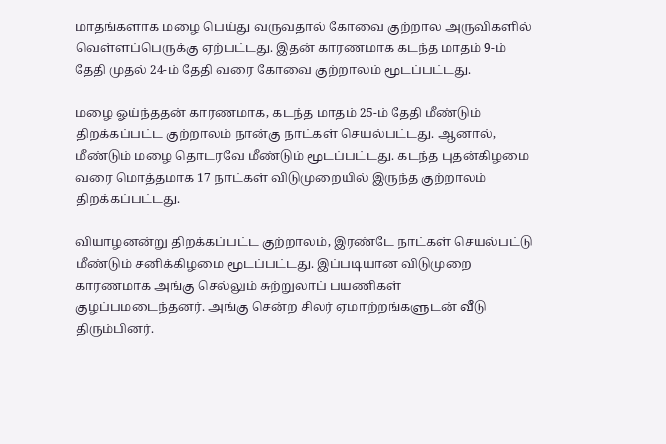மாதங்களாக மழை பெய்து வருவதால் கோவை குற்றால அருவிகளில் வெள்ளப்பெருக்கு ஏற்பட்டது. இதன் காரணமாக கடந்த மாதம் 9-ம் தேதி முதல் 24-ம் தேதி வரை கோவை குற்றாலம் மூடப்பட்டது.

மழை ஓய்ந்ததன் காரணமாக, கடந்த மாதம் 25-ம் தேதி மீண்டும் திறக்கப்பட்ட குற்றாலம் நான்கு நாட்கள் செயல்பட்டது. ஆனால், மீண்டும் மழை தொடரவே மீண்டும் மூடப்பட்டது. கடந்த புதன்கிழமை வரை மொத்தமாக 17 நாட்கள் விடுமுறையில் இருந்த குற்றாலம் திறக்கப்பட்டது.

வியாழனன்று திறக்கப்பட்ட குற்றாலம், இரண்டே நாட்கள் செயல்பட்டு மீண்டும் சனிக்கிழமை மூடப்பட்டது. இப்படியான விடுமுறை காரணமாக அங்கு செல்லும் சுற்றுலாப் பயணிகள் குழப்பமடைந்தனர். அங்கு சென்ற சிலர் ஏமாற்றங்களுடன் வீடு திரும்பினர்.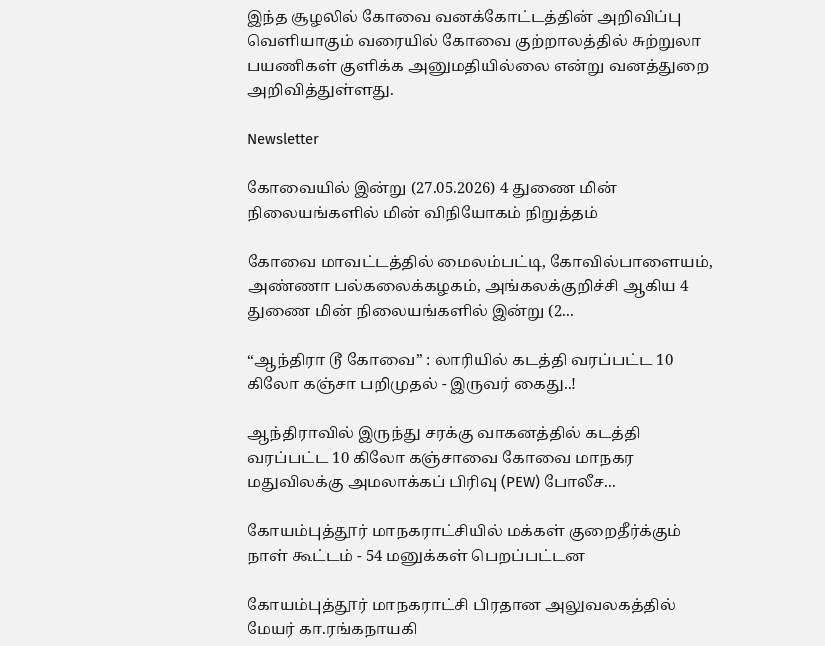இந்த சூழலில் கோவை வனக்கோட்டத்தின் அறிவிப்பு வெளியாகும் வரையில் கோவை குற்றாலத்தில் சுற்றுலா பயணிகள் குளிக்க அனுமதியில்லை என்று வனத்துறை அறிவித்துள்ளது.

Newsletter

கோவையில் இன்று (27.05.2026) 4 துணை மின் நிலையங்களில் மின் விநியோகம் நிறுத்தம்

கோவை மாவட்டத்தில் மைலம்பட்டி, கோவில்பாளையம், அண்ணா பல்கலைக்கழகம், அங்கலக்குறிச்சி ஆகிய 4 துணை மின் நிலையங்களில் இன்று (2...

“ஆந்திரா டூ கோவை” : லாரியில் கடத்தி வரப்பட்ட 10 கிலோ கஞ்சா பறிமுதல் - இருவர் கைது..!

ஆந்திராவில் இருந்து சரக்கு வாகனத்தில் கடத்தி வரப்பட்ட 10 கிலோ கஞ்சாவை கோவை மாநகர மதுவிலக்கு அமலாக்கப் பிரிவு (PEW) போலீச...

கோயம்புத்தூர் மாநகராட்சியில் மக்கள் குறைதீர்க்கும் நாள் கூட்டம் - 54 மனுக்கள் பெறப்பட்டன

கோயம்புத்தூர் மாநகராட்சி பிரதான அலுவலகத்தில் மேயர் கா.ரங்கநாயகி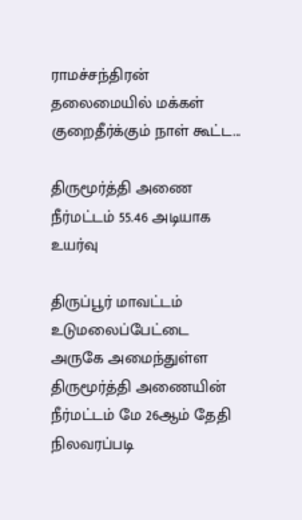ராமச்சந்திரன் தலைமையில் மக்கள் குறைதீர்க்கும் நாள் கூட்ட...

திருமூர்த்தி அணை நீர்மட்டம் 55.46 அடியாக உயர்வு

திருப்பூர் மாவட்டம் உடுமலைப்பேட்டை அருகே அமைந்துள்ள திருமூர்த்தி அணையின் நீர்மட்டம் மே 26ஆம் தேதி நிலவரப்படி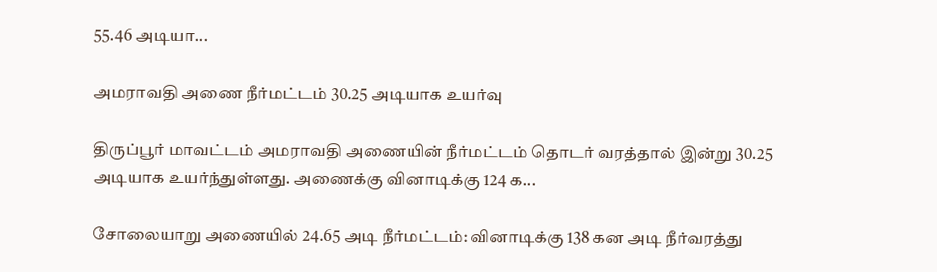55.46 அடியா...

அமராவதி அணை நீர்மட்டம் 30.25 அடியாக உயர்வு

திருப்பூர் மாவட்டம் அமராவதி அணையின் நீர்மட்டம் தொடர் வரத்தால் இன்று 30.25 அடியாக உயர்ந்துள்ளது. அணைக்கு வினாடிக்கு 124 க...

சோலையாறு அணையில் 24.65 அடி நீர்மட்டம்: வினாடிக்கு 138 கன அடி நீர்வரத்து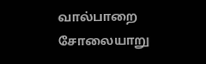வால்பாறை சோலையாறு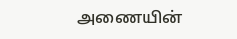அணையின்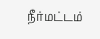நீர்மட்டம்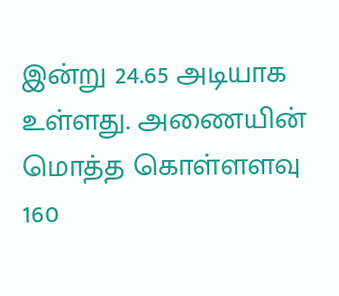இன்று 24.65 அடியாக உள்ளது. அணையின் மொத்த கொள்ளளவு 160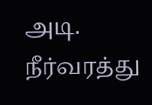அடி. நீர்வரத்து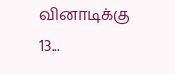வினாடிக்கு 13...